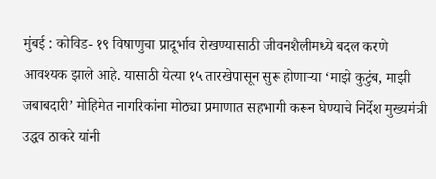मुंबई : कोविड- १९ विषाणुचा प्रादूर्भाव रोखण्यासाठी जीवनशैलीमध्ये बदल करणे आवश्यक झाले आहे. यासाठी येत्या १५ तारखेपासून सुरू होणाऱ्या ‘माझे कुटुंब, माझी जबाबदारी’ मोहिमेत नागरिकांना मोठ्या प्रमाणात सहभागी करून घेण्याचे निर्देश मुख्यमंत्री उद्धव ठाकरे यांनी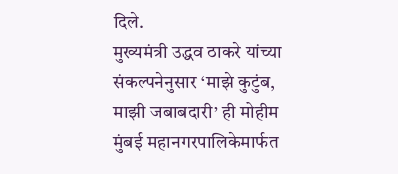दिले.
मुख्यमंत्री उद्धव ठाकरे यांच्या संकल्पनेनुसार ‘माझे कुटुंब, माझी जबाबदारी’ ही मोहीम मुंबई महानगरपालिकेमार्फत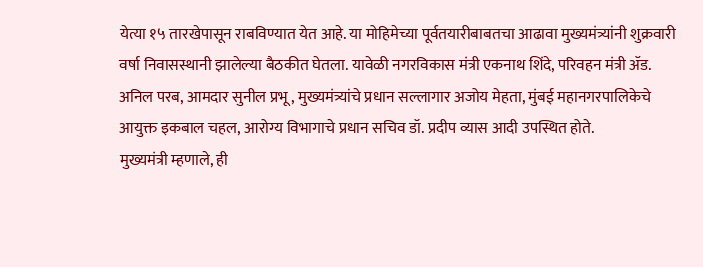येत्या १५ तारखेपासून राबविण्यात येत आहे. या मोहिमेच्या पूर्वतयारीबाबतचा आढावा मुख्यमंत्र्यांनी शुक्रवारी वर्षा निवासस्थानी झालेल्या बैठकीत घेतला. यावेळी नगरविकास मंत्री एकनाथ शिंदे, परिवहन मंत्री ॲड. अनिल परब, आमदार सुनील प्रभू, मुख्यमंत्र्यांचे प्रधान सल्लागार अजोय मेहता, मुंबई महानगरपालिकेचे आयुक्त इकबाल चहल, आरोग्य विभागाचे प्रधान सचिव डॉ. प्रदीप व्यास आदी उपस्थित होते.
मुख्यमंत्री म्हणाले, ही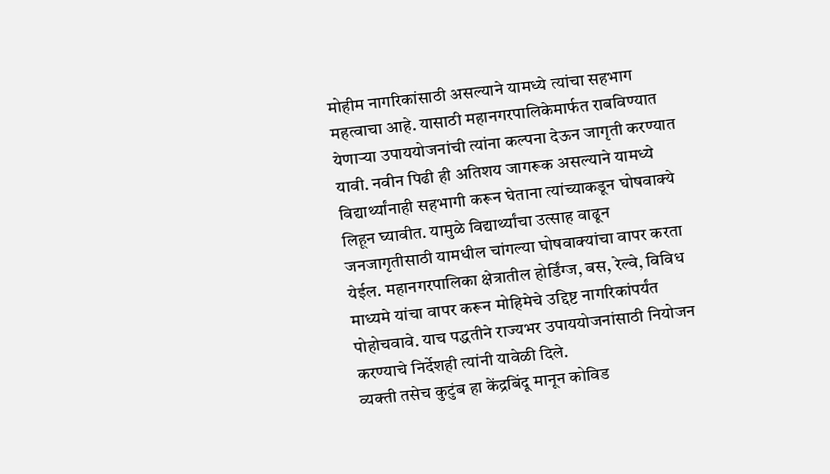मोहीम नागरिकांसाठी असल्याने यामध्ये त्यांचा सहभाग महत्वाचा आहे. यासाठी महानगरपालिकेमार्फत राबविण्यात येणाऱ्या उपाययोजनांची त्यांना कल्पना देऊन जागृती करण्यात यावी. नवीन पिढी ही अतिशय जागरूक असल्याने यामध्ये विद्यार्थ्यांनाही सहभागी करून घेताना त्यांच्याकडून घोषवाक्ये लिहून घ्यावीत. यामुळे विद्यार्थ्यांचा उत्साह वाढून जनजागृतीसाठी यामधील चांगल्या घोषवाक्यांचा वापर करता येईल. महानगरपालिका क्षेत्रातील होर्डिंग्ज, बस, रेल्वे, विविध माध्यमे यांचा वापर करून मोहिमेचे उद्दिष्ट नागरिकांपर्यंत पोहोचवावे. याच पद्धतीने राज्यभर उपाययोजनांसाठी नियोजन करण्याचे निर्देशही त्यांनी यावेळी दिले.
व्यक्ती तसेच कुटुंब हा केंद्रबिंदू मानून कोविड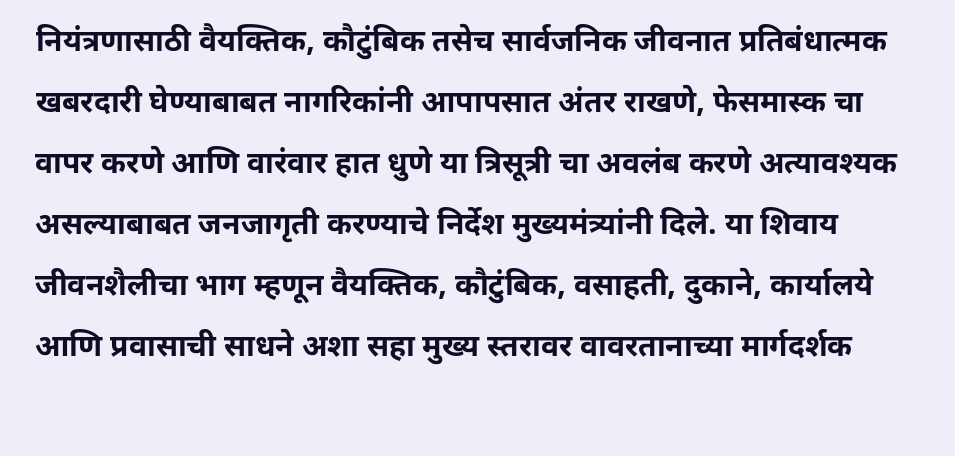नियंत्रणासाठी वैयक्तिक, कौटुंबिक तसेच सार्वजनिक जीवनात प्रतिबंधात्मक खबरदारी घेण्याबाबत नागरिकांनी आपापसात अंतर राखणे, फेसमास्क चा वापर करणे आणि वारंवार हात धुणे या त्रिसूत्री चा अवलंब करणे अत्यावश्यक असल्याबाबत जनजागृती करण्याचे निर्देश मुख्यमंत्र्यांनी दिले. या शिवाय जीवनशैलीचा भाग म्हणून वैयक्तिक, कौटुंबिक, वसाहती, दुकाने, कार्यालये आणि प्रवासाची साधने अशा सहा मुख्य स्तरावर वावरतानाच्या मार्गदर्शक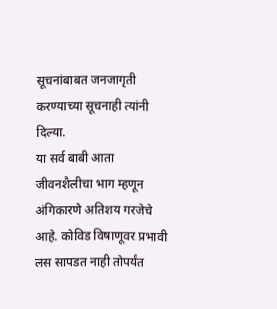सूचनांबाबत जनजागृती करण्याच्या सूचनाही त्यांनी दिल्या.
या सर्व बाबी आता जीवनशैलीचा भाग म्हणून अंगिकारणे अतिशय गरजेचे आहे. कोविड विषाणूवर प्रभावी लस सापडत नाही तोपर्यंत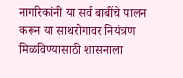नागरिकांनी या सर्व बाबींचे पालन करून या साथरोगावर नियंत्रण मिळविण्यासाठी शासनाला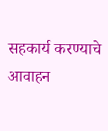सहकार्य करण्याचे आवाहन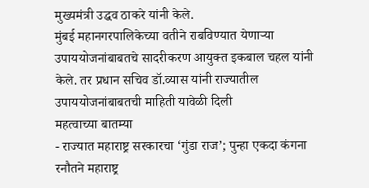मुख्यमंत्री उद्धव ठाकरे यांनी केले.
मुंबई महानगरपालिकेच्या वतीने राबविण्यात येणाऱ्या उपाययोजनांबाबतचे सादरीकरण आयुक्त इकबाल चहल यांनी केले. तर प्रधान सचिव डॉ.व्यास यांनी राज्यातील उपाययोजनांबाबतची माहिती यावेळी दिली
महत्वाच्या बातम्या
- राज्यात महाराष्ट्र सरकारचा ‘गुंडा राज’; पुन्हा एकदा कंगना रनौतने महाराष्ट्र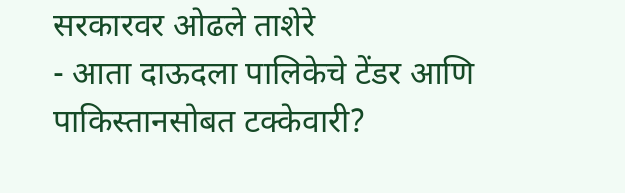सरकारवर ओढले ताशेरे
- आता दाऊदला पालिकेचे टेंडर आणि पाकिस्तानसोबत टक्केवारी?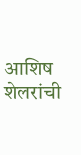आशिष शेलरांची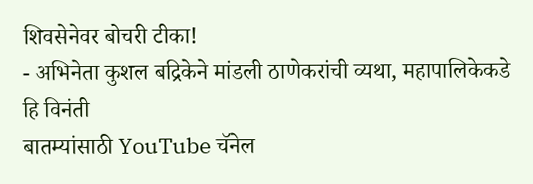शिवसेनेवर बोचरी टीका!
- अभिनेता कुशल बद्रिकेने मांडली ठाणेकरांची व्यथा, महापालिकेकडे हि विनंती
बातम्यांसाठी YouTube चॅनेल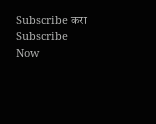Subscribe करा
Subscribe Now